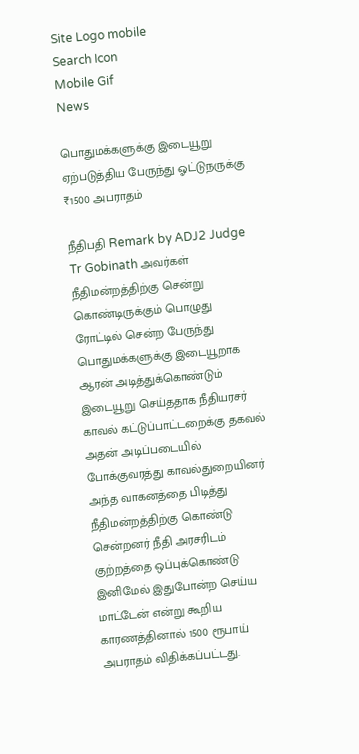Site Logo mobile
Search Icon
Mobile Gif
News

பொதுமக்களுக்கு இடையூறு ஏற்படுத்திய பேருந்து ஓட்டுநருக்கு ₹1500 அபராதம்

நீதிபதி Remark by ADJ2 Judge Tr Gobinath அவர்கள் நீதிமன்றத்திற்கு சென்று கொண்டிருக்கும் பொழுது ரோட்டில் சென்ற பேருந்து பொதுமக்களுக்கு இடையூறாக ஆரன் அடித்துக்கொண்டும் இடையூறு செய்ததாக நீதியரசர் காவல் கட்டுப்பாட்டறைக்கு தகவல் அதன் அடிப்படையில் போக்குவரத்து காவல்துறையினர் அந்த வாகனத்தை பிடித்து நீதிமன்றத்திற்கு கொண்டு சென்றனர் நீதி அரசரிடம் குற்றத்தை ஒப்புக்கொண்டு இனிமேல் இதுபோன்ற செய்ய மாட்டேன் என்று கூறிய காரணத்தினால் 1500 ரூபாய் அபராதம் விதிக்கப்பட்டது.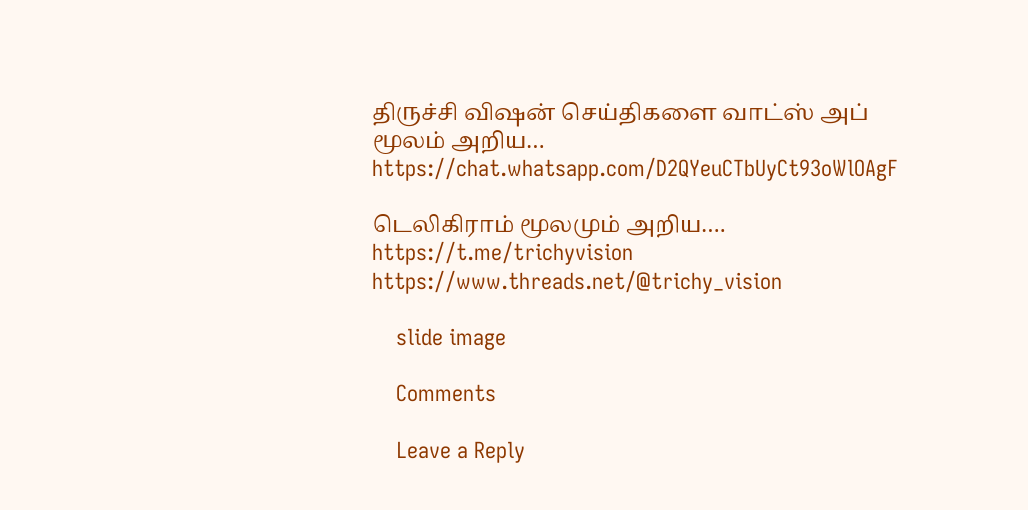திருச்சி விஷன் செய்திகளை வாட்ஸ் அப் மூலம் அறிய…
https://chat.whatsapp.com/D2QYeuCTbUyCt93oWlOAgF

டெலிகிராம் மூலமும் அறிய…. https://t.me/trichyvision
https://www.threads.net/@trichy_vision

    slide image

    Comments

    Leave a Reply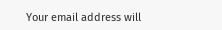Your email address will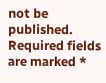not be published. Required fields are marked *